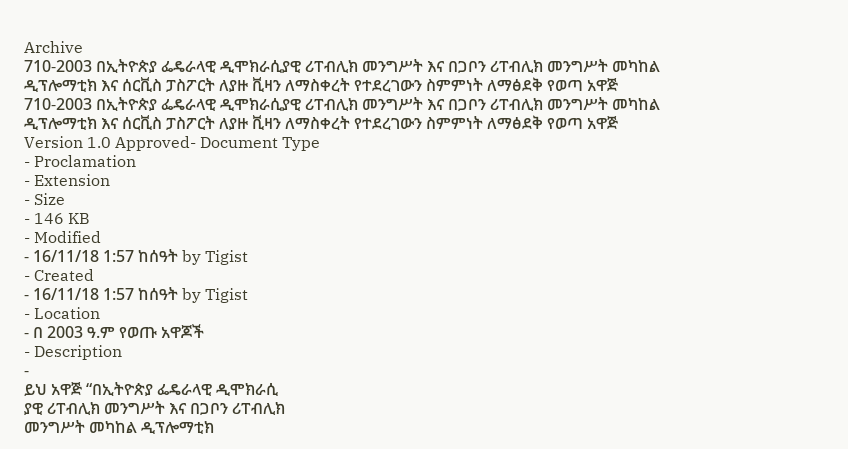Archive
710-2003 በኢትዮጵያ ፌዴራላዊ ዲሞክራሲያዊ ሪፐብሊክ መንግሥት እና በጋቦን ሪፐብሊክ መንግሥት መካከል ዲፕሎማቲክ እና ሰርቪስ ፓስፖርት ለያዙ ቪዛን ለማስቀረት የተደረገውን ስምምነት ለማፅደቅ የወጣ አዋጅ
710-2003 በኢትዮጵያ ፌዴራላዊ ዲሞክራሲያዊ ሪፐብሊክ መንግሥት እና በጋቦን ሪፐብሊክ መንግሥት መካከል ዲፕሎማቲክ እና ሰርቪስ ፓስፖርት ለያዙ ቪዛን ለማስቀረት የተደረገውን ስምምነት ለማፅደቅ የወጣ አዋጅ
Version 1.0 Approved- Document Type
- Proclamation
- Extension
- Size
- 146 KB
- Modified
- 16/11/18 1:57 ከሰዓት by Tigist
- Created
- 16/11/18 1:57 ከሰዓት by Tigist
- Location
- በ 2003 ዓ.ም የወጡ አዋጆች
- Description
-
ይህ አዋጅ “በኢትዮጵያ ፌዴራላዊ ዲሞክራሲ
ያዊ ሪፐብሊክ መንግሥት እና በጋቦን ሪፐብሊክ
መንግሥት መካከል ዲፕሎማቲክ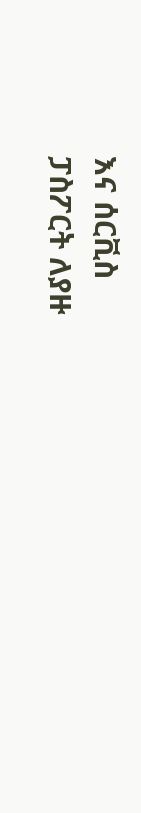እና ሰርቪስ
ፓስፖርት ለያዙ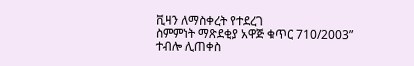ቪዛን ለማስቀረት የተደረገ
ስምምነት ማጽደቂያ አዋጅ ቁጥር 710/2003”
ተብሎ ሊጠቀስ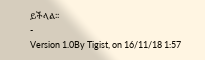ይችላል፡፡
-
Version 1.0By Tigist, on 16/11/18 1:57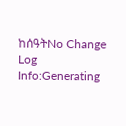ከሰዓትNo Change Log
Info:Generating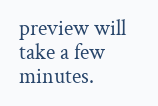preview will take a few minutes.